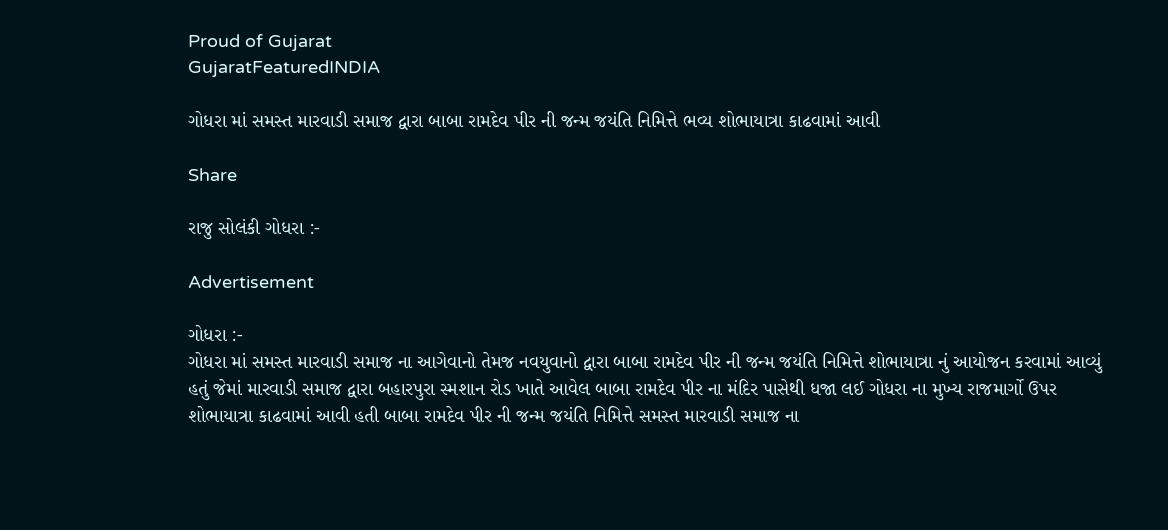Proud of Gujarat
GujaratFeaturedINDIA

ગોધરા માં સમસ્ત મારવાડી સમાજ દ્વારા બાબા રામદેવ પીર ની જન્મ જયંતિ નિમિત્તે ભવ્ય શોભાયાત્રા કાઢવામાં આવી

Share

રાજુ સોલંકી ગોધરા :-

Advertisement

ગોધરા :-
ગોધરા માં સમસ્ત મારવાડી સમાજ ના આગેવાનો તેમજ નવયુવાનો દ્વારા બાબા રામદેવ પીર ની જન્મ જયંતિ નિમિત્તે શોભાયાત્રા નું આયોજન કરવામાં આવ્યું હતું જેમાં મારવાડી સમાજ દ્વારા બહારપુરા સ્મશાન રોડ ખાતે આવેલ બાબા રામદેવ પીર ના મંદિર પાસેથી ધજા લઈ ગોધરા ના મુખ્ય રાજમાર્ગો ઉપર શોભાયાત્રા કાઢવામાં આવી હતી બાબા રામદેવ પીર ની જન્મ જયંતિ નિમિત્તે સમસ્ત મારવાડી સમાજ ના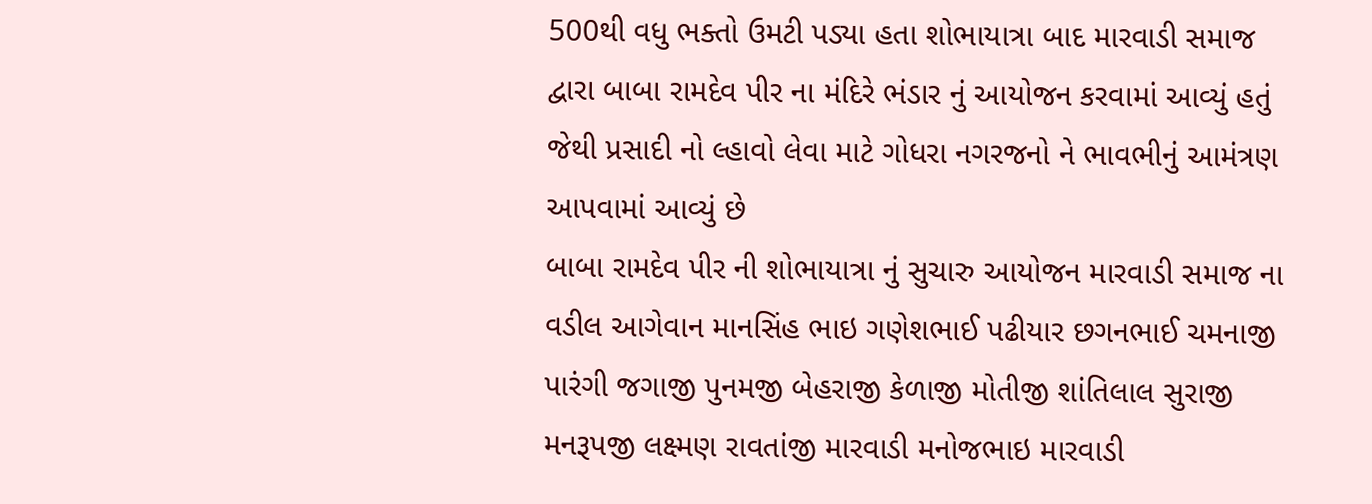500થી વધુ ભક્તો ઉમટી પડ્યા હતા શોભાયાત્રા બાદ મારવાડી સમાજ દ્વારા બાબા રામદેવ પીર ના મંદિરે ભંડાર નું આયોજન કરવામાં આવ્યું હતું જેથી પ્રસાદી નો લ્હાવો લેવા માટે ગોધરા નગરજનો ને ભાવભીનું આમંત્રણ આપવામાં આવ્યું છે
બાબા રામદેવ પીર ની શોભાયાત્રા નું સુચારુ આયોજન મારવાડી સમાજ ના વડીલ આગેવાન માનસિંહ ભાઇ ગણેશભાઈ પઢીયાર છગનભાઈ ચમનાજી પારંગી જગાજી પુનમજી બેહરાજી કેળાજી મોતીજી શાંતિલાલ સુરાજી મનરૂપજી લક્ષ્મણ રાવતાંજી મારવાડી મનોજભાઇ મારવાડી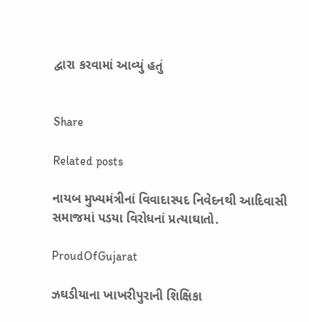દ્વારા કરવામાં આવ્યું હતું


Share

Related posts

નાયબ મુખ્યમંત્રીનાં વિવાદાસ્પદ નિવેદનથી આદિવાસી સમાજમાં પડયા વિરોધનાં પ્રત્યાઘાતો.

ProudOfGujarat

ઝઘડીયાના ખાખરીપુરાની શિક્ષિકા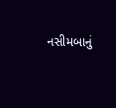નસીમબાનું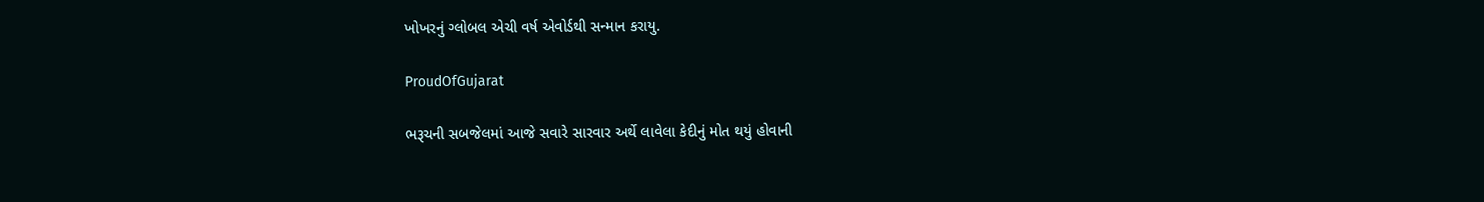ખોખરનું ગ્લોબલ એચી વર્ષ એવોર્ડથી સન્માન કરાયુ.

ProudOfGujarat

ભરૂચની સબજેલમાં આજે સવારે સારવાર અર્થે લાવેલા કેદીનું મોત થયું હોવાની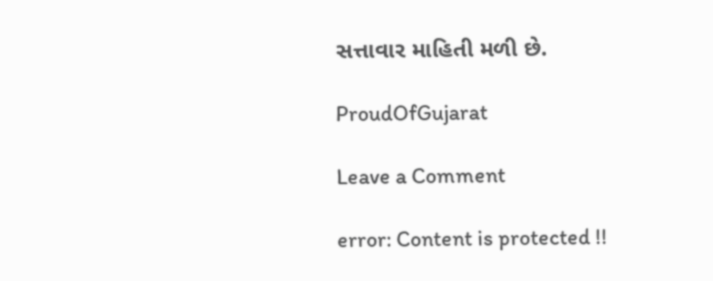સત્તાવાર માહિતી મળી છે.

ProudOfGujarat

Leave a Comment

error: Content is protected !!